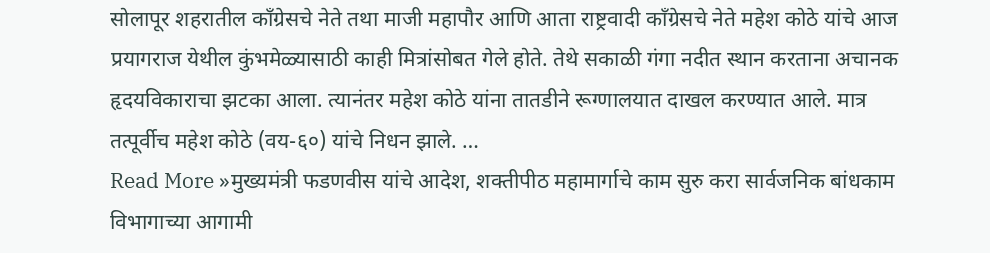सोलापूर शहरातील काँग्रेसचे नेते तथा माजी महापौर आणि आता राष्ट्रवादी काँग्रेसचे नेते महेश कोठे यांचे आज प्रयागराज येथील कुंभमेळ्यासाठी काही मित्रांसोबत गेले होते. तेथे सकाळी गंगा नदीत स्थान करताना अचानक हृदयविकाराचा झटका आला. त्यानंतर महेश कोठे यांना तातडीने रूग्णालयात दाखल करण्यात आले. मात्र तत्पूर्वीच महेश कोठे (वय-६०) यांचे निधन झाले. …
Read More »मुख्यमंत्री फडणवीस यांचे आदेश, शक्तीपीठ महामार्गाचे काम सुरु करा सार्वजनिक बांधकाम विभागाच्या आगामी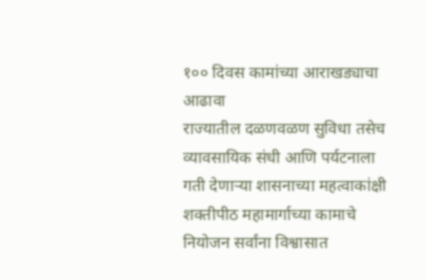१०० दिवस कामांच्या आराखड्याचा आढावा
राज्यातील दळणवळण सुविधा तसेच व्यावसायिक संधी आणि पर्यटनाला गती देणाऱ्या शासनाच्या महत्वाकांक्षी शक्तीपीठ महामार्गाच्या कामाचे नियोजन सर्वांना विश्वासात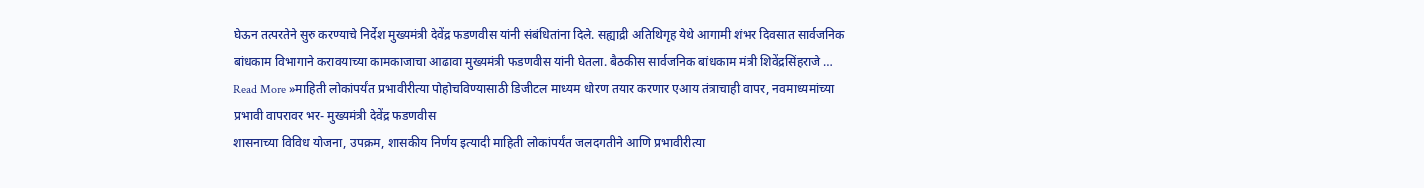घेऊन तत्परतेने सुरु करण्याचे निर्देश मुख्यमंत्री देवेंद्र फडणवीस यांनी संबंधितांना दिले. सह्याद्री अतिथिगृह येथे आगामी शंभर दिवसात सार्वजनिक बांधकाम विभागाने करावयाच्या कामकाजाचा आढावा मुख्यमंत्री फडणवीस यांनी घेतला. बैठकीस सार्वजनिक बांधकाम मंत्री शिवेंद्रसिंहराजे …
Read More »माहिती लोकांपर्यंत प्रभावीरीत्या पोहोचविण्यासाठी डिजीटल माध्यम धोरण तयार करणार एआय तंत्राचाही वापर, नवमाध्यमांच्या प्रभावी वापरावर भर- मुख्यमंत्री देवेंद्र फडणवीस
शासनाच्या विविध योजना, उपक्रम, शासकीय निर्णय इत्यादी माहिती लोकांपर्यंत जलदगतीने आणि प्रभावीरीत्या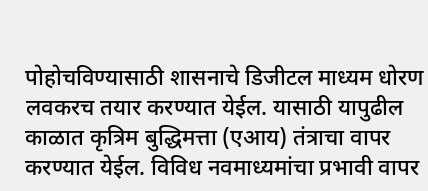पोहोचविण्यासाठी शासनाचे डिजीटल माध्यम धोरण लवकरच तयार करण्यात येईल. यासाठी यापुढील काळात कृत्रिम बुद्धिमत्ता (एआय) तंत्राचा वापर करण्यात येईल. विविध नवमाध्यमांचा प्रभावी वापर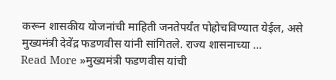करून शासकीय योजनांची माहिती जनतेपर्यंत पोहोचविण्यात येईल, असे मुख्यमंत्री देवेंद्र फडणवीस यांनी सांगितले. राज्य शासनाच्या …
Read More »मुख्यमंत्री फडणवीस यांची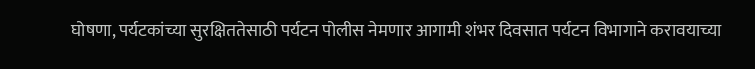घोषणा, पर्यटकांच्या सुरक्षिततेसाठी पर्यटन पोलीस नेमणार आगामी शंभर दिवसात पर्यटन विभागाने करावयाच्या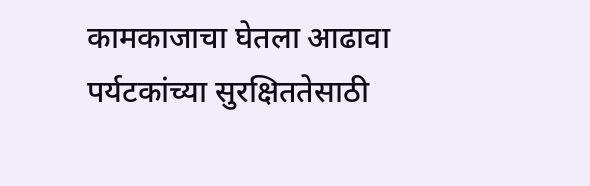कामकाजाचा घेतला आढावा
पर्यटकांच्या सुरक्षिततेसाठी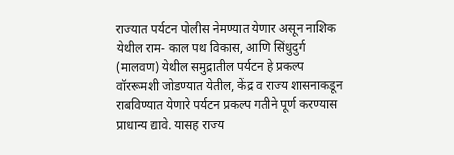राज्यात पर्यटन पोलीस नेमण्यात येणार असून नाशिक येथील राम- काल पथ विकास, आणि सिंधुदुर्ग (मालवण) येथील समुद्रातील पर्यटन हे प्रकल्प वॉररूमशी जोडण्यात येतील, केंद्र व राज्य शासनाकडून राबविण्यात येणारे पर्यटन प्रकल्प गतीने पूर्ण करण्यास प्राधान्य द्यावे. यासह राज्य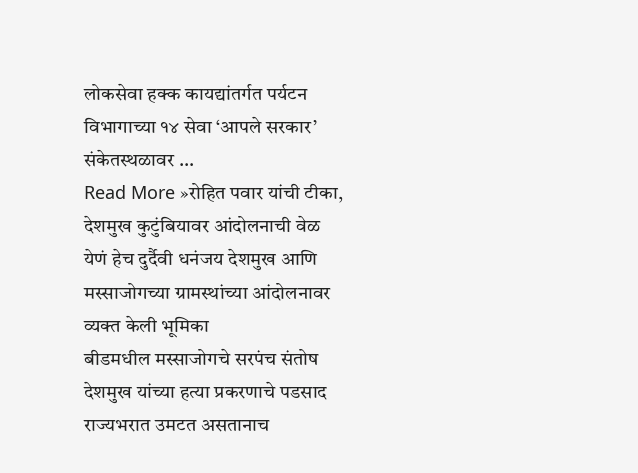लोकसेवा हक्क कायद्यांतर्गत पर्यटन विभागाच्या १४ सेवा ‘आपले सरकार’ संकेतस्थळावर …
Read More »रोहित पवार यांची टीका, देशमुख कुटुंबियावर आंदोलनाची वेळ येणं हेच दुर्दैवी धनंजय देशमुख आणि मस्साजोगच्या ग्रामस्थांच्या आंदोलनावर व्यक्त केली भूमिका
बीडमधील मस्साजोगचे सरपंच संतोष देशमुख यांच्या हत्या प्रकरणाचे पडसाद राज्यभरात उमटत असतानाच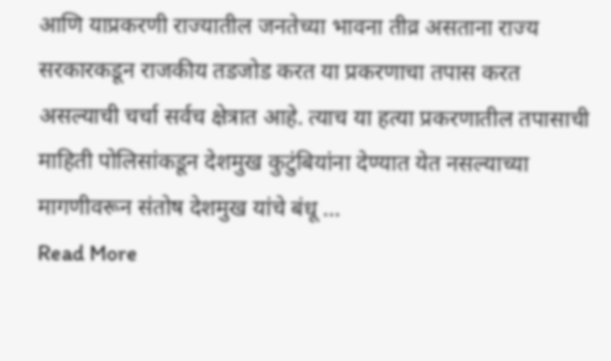आणि याप्रकरणी राज्यातील जनतेच्या भावना तीव्र असताना राज्य सरकारकडून राजकीय तडजोड करत या प्रकरणाचा तपास करत असल्याची चर्चा सर्वच क्षेत्रात आहे. त्याच या हत्या प्रकरणातील तपासाची माहिती पोलिसांकडून देशमुख कुटुंबियांना देण्यात येत नसल्याच्या मागणीवरून संतोष देशमुख यांचे बंधू …
Read More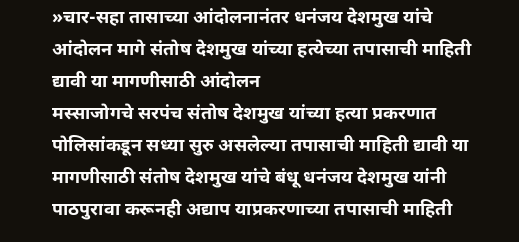»चार-सहा तासाच्या आंदोलनानंतर धनंजय देशमुख यांचे आंदोलन मागे संतोष देशमुख यांच्या हत्येच्या तपासाची माहिती द्यावी या मागणीसाठी आंदोलन
मस्साजोगचे सरपंच संतोष देशमुख यांच्या हत्या प्रकरणात पोलिसांकडून सध्या सुरु असलेल्या तपासाची माहिती द्यावी या मागणीसाठी संतोष देशमुख यांचे बंधू धनंजय देशमुख यांनी पाठपुरावा करूनही अद्याप याप्रकरणाच्या तपासाची माहिती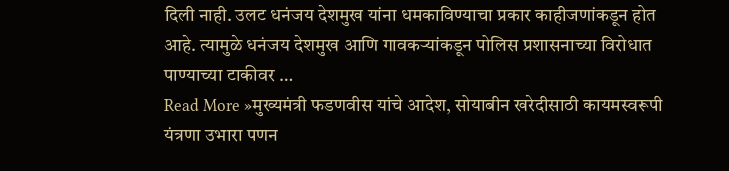दिली नाही. उलट धनंजय देशमुख यांना धमकाविण्याचा प्रकार काहीजणांकडून होत आहे. त्यामुळे धनंजय देशमुख आणि गावकऱ्यांकडून पोलिस प्रशासनाच्या विरोधात पाण्याच्या टाकीवर …
Read More »मुख्यमंत्री फडणवीस यांचे आदेश, सोयाबीन खरेदीसाठी कायमस्वरूपी यंत्रणा उभारा पणन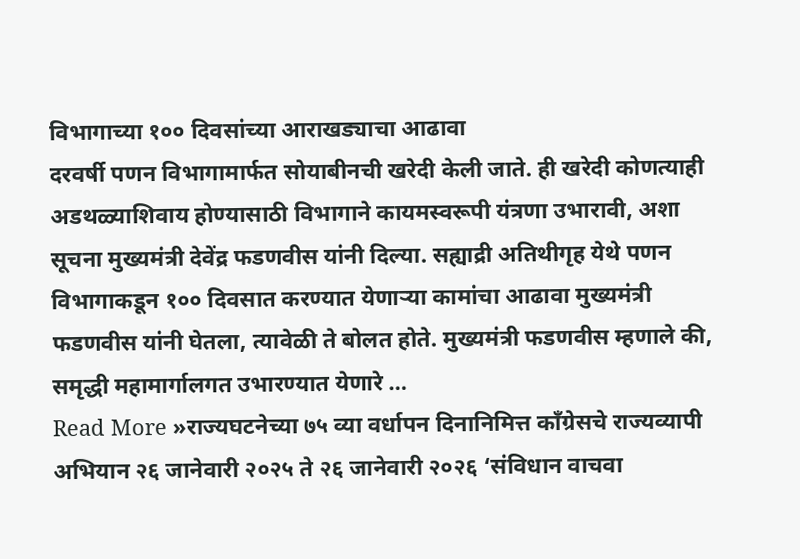विभागाच्या १०० दिवसांच्या आराखड्याचा आढावा
दरवर्षी पणन विभागामार्फत सोयाबीनची खरेदी केली जाते. ही खरेदी कोणत्याही अडथळ्याशिवाय होण्यासाठी विभागाने कायमस्वरूपी यंत्रणा उभारावी, अशा सूचना मुख्यमंत्री देवेंद्र फडणवीस यांनी दिल्या. सह्याद्री अतिथीगृह येथे पणन विभागाकडून १०० दिवसात करण्यात येणाऱ्या कामांचा आढावा मुख्यमंत्री फडणवीस यांनी घेतला, त्यावेळी ते बोलत होते. मुख्यमंत्री फडणवीस म्हणाले की, समृद्धी महामार्गालगत उभारण्यात येणारे …
Read More »राज्यघटनेच्या ७५ व्या वर्धापन दिनानिमित्त काँग्रेसचे राज्यव्यापी अभियान २६ जानेवारी २०२५ ते २६ जानेवारी २०२६ ‘संविधान वाचवा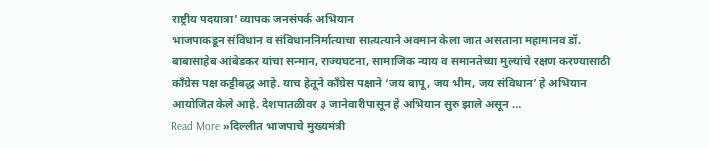राष्ट्रीय पदयात्रा’ व्यापक जनसंपर्क अभियान
भाजपाकडून संविधान व संविधाननिर्मात्याचा सात्यत्याने अवमान केला जात असताना महामानव डॉ. बाबासाहेब आंबेडकर यांचा सन्मान, राज्यघटना, सामाजिक न्याय व समानतेच्या मुल्यांचे रक्षण करण्यासाठी काँग्रेस पक्ष कट्टीबद्ध आहे. याच हेतूने काँग्रेस पक्षाने ‘जय बापू, जय भीम, जय संविधान’ हे अभियान आयोजित केले आहे. देशपातळीवर ३ जानेवारीपासून हे अभियान सुरु झाले असून …
Read More »दिल्लीत भाजपाचे मुख्यमंत्री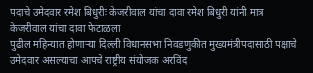पदाचे उमेदवार रमेश बिधुरीः केजरीवाल यांचा दावा रमेश बिधुरी यांनी मात्र केजरीवाल यांचा दावा फेटाळला
पुढील महिन्यात होणाऱ्या दिल्ली विधानसभा निवडणुकीत मुख्यमंत्रीपदासाठी पक्षाचे उमेदवार असल्याचा आपचे राष्ट्रीय संयोजक अरविंद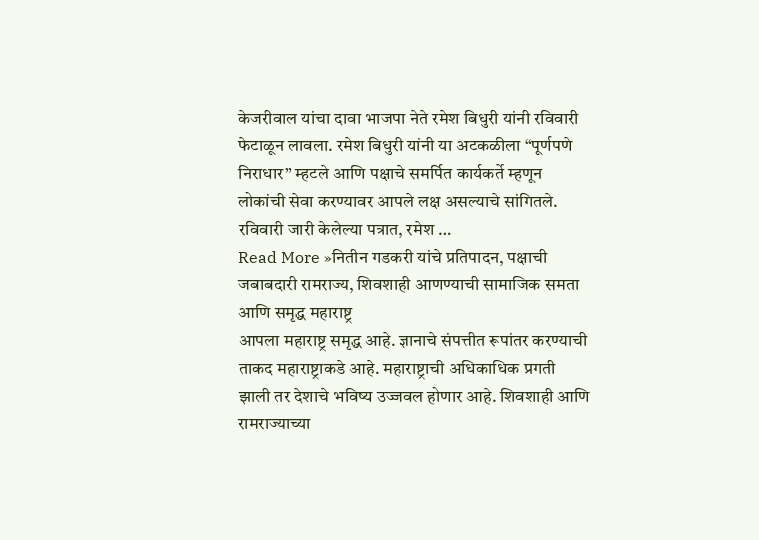केजरीवाल यांचा दावा भाजपा नेते रमेश बिधुरी यांनी रविवारी फेटाळून लावला. रमेश बिधुरी यांनी या अटकळीला “पूर्णपणे निराधार” म्हटले आणि पक्षाचे समर्पित कार्यकर्ते म्हणून लोकांची सेवा करण्यावर आपले लक्ष असल्याचे सांगितले. रविवारी जारी केलेल्या पत्रात, रमेश …
Read More »नितीन गडकरी यांचे प्रतिपादन, पक्षाची जबाबदारी रामराज्य, शिवशाही आणण्याची सामाजिक समता आणि समृद्ध महाराष्ट्र
आपला महाराष्ट्र समृद्ध आहे. ज्ञानाचे संपत्तीत रूपांतर करण्याची ताकद महाराष्ट्राकडे आहे. महाराष्ट्राची अधिकाधिक प्रगती झाली तर देशाचे भविष्य उज्जवल होणार आहे. शिवशाही आणि रामराज्याच्या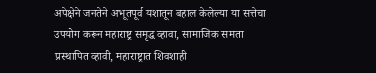अपेक्षेने जनतेने अभूतपूर्व यशातून बहाल केलेल्या या सत्तेचा उपयोग करून महाराष्ट्र समृद्ध व्हावा, सामाजिक समता प्रस्थापित व्हावी, महाराष्ट्रात शिवशाही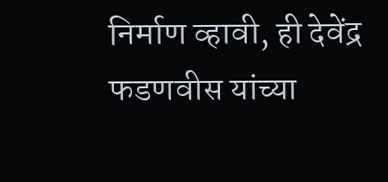निर्माण व्हावी, ही देवेंद्र फडणवीस यांच्या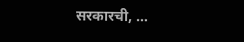सरकारची, …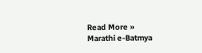Read More »
Marathi e-Batmya